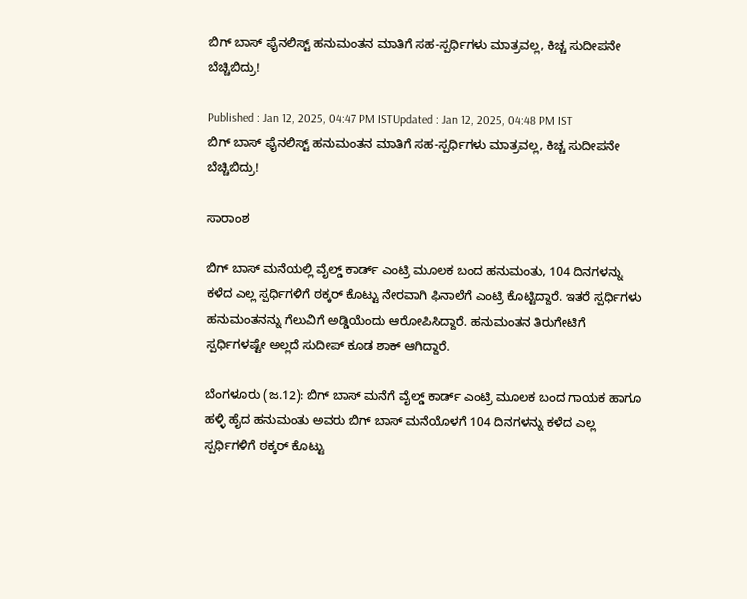ಬಿಗ್ ಬಾಸ್ ಫೈನಲಿಸ್ಟ್ ಹನುಮಂತನ ಮಾತಿಗೆ ಸಹ-ಸ್ಪರ್ಧಿಗಳು ಮಾತ್ರವಲ್ಲ, ಕಿಚ್ಚ ಸುದೀಪನೇ ಬೆಚ್ಚಿಬಿದ್ರು!

Published : Jan 12, 2025, 04:47 PM ISTUpdated : Jan 12, 2025, 04:48 PM IST
ಬಿಗ್ ಬಾಸ್ ಫೈನಲಿಸ್ಟ್ ಹನುಮಂತನ ಮಾತಿಗೆ ಸಹ-ಸ್ಪರ್ಧಿಗಳು ಮಾತ್ರವಲ್ಲ, ಕಿಚ್ಚ ಸುದೀಪನೇ ಬೆಚ್ಚಿಬಿದ್ರು!

ಸಾರಾಂಶ

ಬಿಗ್ ಬಾಸ್ ಮನೆಯಲ್ಲಿ ವೈಲ್ಡ್ ಕಾರ್ಡ್ ಎಂಟ್ರಿ ಮೂಲಕ ಬಂದ ಹನುಮಂತು, 104 ದಿನಗಳನ್ನು ಕಳೆದ ಎಲ್ಲ ಸ್ಪರ್ಧಿಗಳಿಗೆ ಠಕ್ಕರ್ ಕೊಟ್ಟು ನೇರವಾಗಿ ಫಿನಾಲೆಗೆ ಎಂಟ್ರಿ ಕೊಟ್ಟಿದ್ದಾರೆ. ಇತರೆ ಸ್ಪರ್ಧಿಗಳು ಹನುಮಂತನನ್ನು ಗೆಲುವಿಗೆ ಅಡ್ಡಿಯೆಂದು ಆರೋಪಿಸಿದ್ದಾರೆ. ಹನುಮಂತನ ತಿರುಗೇಟಿಗೆ ಸ್ಪರ್ಧಿಗಳಷ್ಟೇ ಅಲ್ಲದೆ ಸುದೀಪ್ ಕೂಡ ಶಾಕ್ ಆಗಿದ್ದಾರೆ.

ಬೆಂಗಳೂರು (ಜ.12): ಬಿಗ್ ಬಾಸ್ ಮನೆಗೆ ವೈಲ್ಡ್ ಕಾರ್ಡ್‌ ಎಂಟ್ರಿ ಮೂಲಕ ಬಂದ ಗಾಯಕ ಹಾಗೂ ಹಳ್ಳಿ ಹೈದ ಹನುಮಂತು ಅವರು ಬಿಗ್ ಬಾಸ್ ಮನೆಯೊಳಗೆ 104 ದಿನಗಳನ್ನು ಕಳೆದ ಎಲ್ಲ ಸ್ಪರ್ಧಿಗಳಿಗೆ ಠಕ್ಕರ್ ಕೊಟ್ಟು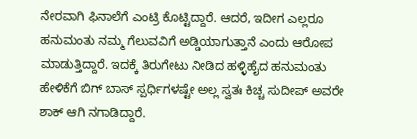ನೇರವಾಗಿ ಫಿನಾಲೆಗೆ ಎಂಟ್ರಿ ಕೊಟ್ಟಿದ್ದಾರೆ. ಆದರೆ, ಇದೀಗ ಎಲ್ಲರೂ ಹನುಮಂತು ನಮ್ಮ ಗೆಲುವವಿಗೆ ಅಡ್ಡಿಯಾಗುತ್ತಾನೆ ಎಂದು ಆರೋಪ ಮಾಡುತ್ತಿದ್ದಾರೆ. ಇದಕ್ಕೆ ತಿರುಗೇಟು ನೀಡಿದ ಹಳ್ಳಿಹೈದ ಹನುಮಂತು ಹೇಳಿಕೆಗೆ ಬಿಗ್ ಬಾಸ್ ಸ್ಪರ್ಧಿಗಳಷ್ಟೇ ಅಲ್ಲ ಸ್ವತಃ ಕಿಚ್ಚ ಸುದೀಪ್ ಅವರೇ ಶಾಕ್ ಆಗಿ ನಗಾಡಿದ್ದಾರೆ.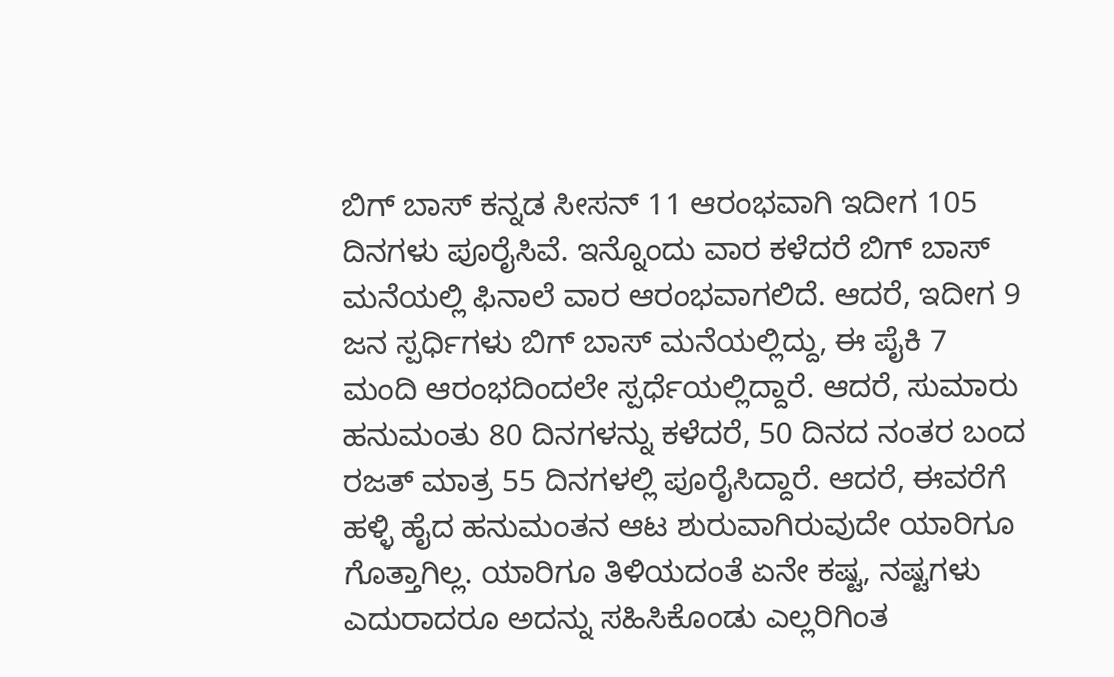ಬಿಗ್ ಬಾಸ್ ಕನ್ನಡ ಸೀಸನ್ 11 ಆರಂಭವಾಗಿ ಇದೀಗ 105 ದಿನಗಳು ಪೂರೈಸಿವೆ. ಇನ್ನೊಂದು ವಾರ ಕಳೆದರೆ ಬಿಗ್ ಬಾಸ್ ಮನೆಯಲ್ಲಿ ಫಿನಾಲೆ ವಾರ ಆರಂಭವಾಗಲಿದೆ. ಆದರೆ, ಇದೀಗ 9 ಜನ ಸ್ಪರ್ಧಿಗಳು ಬಿಗ್ ಬಾಸ್ ಮನೆಯಲ್ಲಿದ್ದು, ಈ ಪೈಕಿ 7 ಮಂದಿ ಆರಂಭದಿಂದಲೇ ಸ್ಪರ್ಧೆಯಲ್ಲಿದ್ದಾರೆ. ಆದರೆ, ಸುಮಾರು ಹನುಮಂತು 80 ದಿನಗಳನ್ನು ಕಳೆದರೆ, 50 ದಿನದ ನಂತರ ಬಂದ ರಜತ್ ಮಾತ್ರ 55 ದಿನಗಳಲ್ಲಿ ಪೂರೈಸಿದ್ದಾರೆ. ಆದರೆ, ಈವರೆಗೆ ಹಳ್ಳಿ ಹೈದ ಹನುಮಂತನ ಆಟ ಶುರುವಾಗಿರುವುದೇ ಯಾರಿಗೂ ಗೊತ್ತಾಗಿಲ್ಲ. ಯಾರಿಗೂ ತಿಳಿಯದಂತೆ ಏನೇ ಕಷ್ಟ, ನಷ್ಟಗಳು ಎದುರಾದರೂ ಅದನ್ನು ಸಹಿಸಿಕೊಂಡು ಎಲ್ಲರಿಗಿಂತ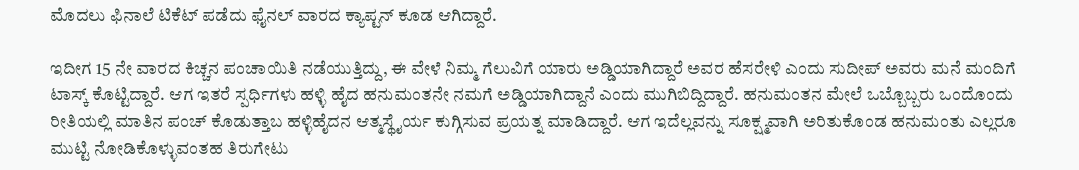ಮೊದಲು ಫಿನಾಲೆ ಟಿಕೆಟ್ ಪಡೆದು ಫೈನಲ್ ವಾರದ ಕ್ಯಾಪ್ಟನ್ ಕೂಡ ಆಗಿದ್ದಾರೆ.

ಇದೀಗ 15 ನೇ ವಾರದ ಕಿಚ್ಚನ ಪಂಚಾಯಿತಿ ನಡೆಯುತ್ತಿದ್ದು, ಈ ವೇಳೆ ನಿಮ್ಮ ಗೆಲುವಿಗೆ ಯಾರು ಅಡ್ಡಿಯಾಗಿದ್ದಾರೆ ಅವರ ಹೆಸರೇಳಿ ಎಂದು ಸುದೀಪ್ ಅವರು ಮನೆ ಮಂದಿಗೆ ಟಾಸ್ಕ್ ಕೊಟ್ಟಿದ್ದಾರೆ. ಆಗ ಇತರೆ ಸ್ಪರ್ಧಿಗಳು ಹಳ್ಳಿ ಹೈದ ಹನುಮಂತನೇ ನಮಗೆ ಅಡ್ಡಿಯಾಗಿದ್ದಾನೆ ಎಂದು ಮುಗಿಬಿದ್ದಿದ್ದಾರೆ. ಹನುಮಂತನ ಮೇಲೆ ಒಬ್ಬೊಬ್ಬರು ಒಂದೊಂದು ರೀತಿಯಲ್ಲಿ ಮಾತಿನ ಪಂಚ್ ಕೊಡುತ್ತಾಬ ಹಳ್ಳಿಹೈದನ ಆತ್ಮಸ್ಥೈರ್ಯ ಕುಗ್ಗಿಸುವ ಪ್ರಯತ್ನ ಮಾಡಿದ್ದಾರೆ. ಆಗ ಇದೆಲ್ಲವನ್ನು ಸೂಕ್ಷ್ಮವಾಗಿ ಅರಿತುಕೊಂಡ ಹನುಮಂತು ಎಲ್ಲರೂ ಮುಟ್ಟಿ ನೋಡಿಕೊಳ್ಳುವಂತಹ ತಿರುಗೇಟು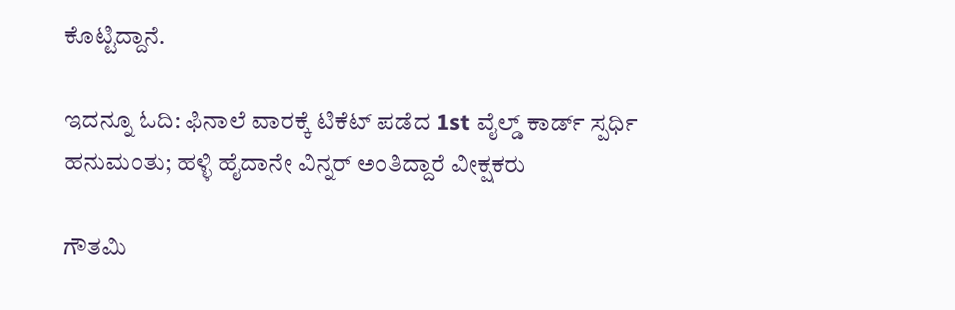ಕೊಟ್ಟಿದ್ದಾನೆ.

ಇದನ್ನೂ ಓದಿ: ಫಿನಾಲೆ ವಾರಕ್ಕೆ ಟಿಕೆಟ್ ಪಡೆದ 1st ವೈಲ್ಡ್‌ ಕಾರ್ಡ್ ಸ್ಪರ್ಧಿ ಹನುಮಂತು; ಹಳ್ಳಿ ಹೈದಾನೇ ವಿನ್ನರ್ ಅಂತಿದ್ದಾರೆ ವೀಕ್ಷಕರು

ಗೌತಮಿ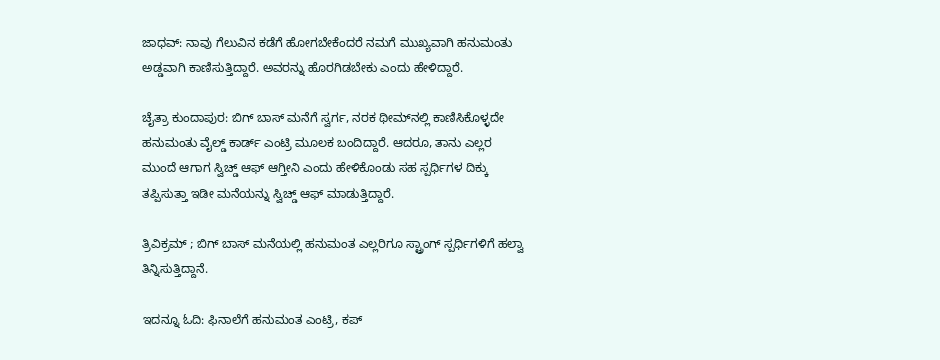ಜಾಧವ್: ನಾವು ಗೆಲುವಿನ ಕಡೆಗೆ ಹೋಗಬೇಕೆಂದರೆ ನಮಗೆ ಮುಖ್ಯವಾಗಿ ಹನುಮಂತು ಅಡ್ಡವಾಗಿ ಕಾಣಿಸುತ್ತಿದ್ದಾರೆ. ಅವರನ್ನು ಹೊರಗಿಡಬೇಕು ಎಂದು ಹೇಳಿದ್ದಾರೆ.

ಚೈತ್ರಾ ಕುಂದಾಪುರ: ಬಿಗ್ ಬಾಸ್ ಮನೆಗೆ ಸ್ವರ್ಗ, ನರಕ ಥೀಮ್‌ನಲ್ಲಿ ಕಾಣಿಸಿಕೊಳ್ಳದೇ ಹನುಮಂತು ವೈಲ್ಡ್ ಕಾರ್ಡ್ ಎಂಟ್ರಿ ಮೂಲಕ ಬಂದಿದ್ದಾರೆ. ಆದರೂ, ತಾನು ಎಲ್ಲರ ಮುಂದೆ ಆಗಾಗ ಸ್ವಿಚ್ಡ್ ಆಫ್ ಆಗ್ತೀನಿ ಎಂದು ಹೇಳಿಕೊಂಡು ಸಹ ಸ್ಪರ್ಧಿಗಳ ದಿಕ್ಕು ತಪ್ಪಿಸುತ್ತಾ ಇಡೀ ಮನೆಯನ್ನು ಸ್ವಿಚ್ಡ್ ಆಫ್ ಮಾಡುತ್ತಿದ್ದಾರೆ.

ತ್ರಿವಿಕ್ರಮ್ ; ಬಿಗ್ ಬಾಸ್ ಮನೆಯಲ್ಲಿ ಹನುಮಂತ ಎಲ್ಲರಿಗೂ ಸ್ಟ್ರಾಂಗ್ ಸ್ಪರ್ಧಿಗಳಿಗೆ ಹಲ್ವಾ ತಿನ್ನಿಸುತ್ತಿದ್ದಾನೆ.

ಇದನ್ನೂ ಓದಿ: ಫಿನಾಲೆಗೆ ಹನುಮಂತ ಎಂಟ್ರಿ, ಕಪ್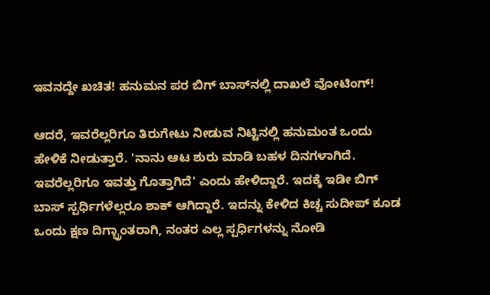ಇವನದ್ದೇ ಖಚಿತ! ಹನುಮನ ಪರ ಬಿಗ್ ಬಾಸ್‌ನಲ್ಲಿ ದಾಖಲೆ ವೋಟಿಂಗ್!

ಆದರೆ, ಇವರೆಲ್ಲರಿಗೂ ತಿರುಗೇಟು ನೀಡುವ ನಿಟ್ಟಿನಲ್ಲಿ ಹನುಮಂತ ಒಂದು ಹೇಳಿಕೆ ನೀಡುತ್ತಾರೆ. 'ನಾನು ಆಟ ಶುರು ಮಾಡಿ ಬಹಳ ದಿನಗಳಾಗಿದೆ. ಇವರೆಲ್ಲರಿಗೂ ಇವತ್ತು ಗೊತ್ತಾಗಿದೆ' ಎಂದು ಹೇಳಿದ್ದಾರೆ. ಇದಕ್ಕೆ ಇಡೀ ಬಿಗ್ ಬಾಸ್ ಸ್ಪರ್ಧಿಗಳೆಲ್ಲರೂ ಶಾಕ್ ಆಗಿದ್ದಾರೆ. ಇದನ್ನು ಕೇಳಿದ ಕಿಚ್ಚ ಸುದೀಪ್ ಕೂಡ ಒಂದು ಕ್ಷಣ ದಿಗ್ಭ್ರಾಂತರಾಗಿ, ನಂತರ ಎಲ್ಲ ಸ್ಪರ್ಧಿಗಳನ್ನು ನೋಡಿ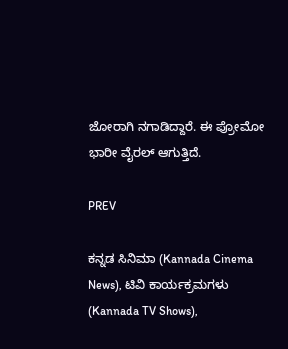ಜೋರಾಗಿ ನಗಾಡಿದ್ದಾರೆ. ಈ ಪ್ರೋಮೋ ಭಾರೀ ವೈರಲ್ ಆಗುತ್ತಿದೆ.

PREV

ಕನ್ನಡ ಸಿನಿಮಾ (Kannada Cinema News), ಟಿವಿ ಕಾರ್ಯಕ್ರಮಗಳು (Kannada TV Shows),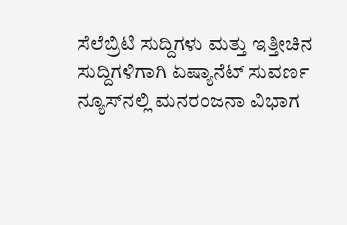ಸೆಲೆಬ್ರಿಟಿ ಸುದ್ದಿಗಳು ಮತ್ತು ಇತ್ತೀಚಿನ ಸುದ್ದಿಗಳಿಗಾಗಿ ಏಷ್ಯಾನೆಟ್ ಸುವರ್ಣ ನ್ಯೂಸ್‌ನಲ್ಲಿ ಮನರಂಜನಾ ವಿಭಾಗ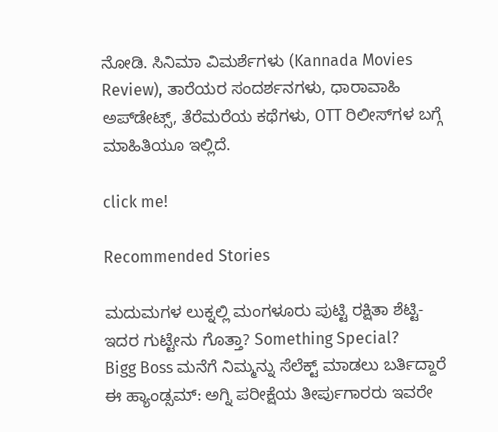ನೋಡಿ. ಸಿನಿಮಾ ವಿಮರ್ಶೆಗಳು (Kannada Movies Review), ತಾರೆಯರ ಸಂದರ್ಶನಗಳು, ಧಾರಾವಾಹಿ ಅಪ್‌ಡೇಟ್ಸ್‌, ತೆರೆಮರೆಯ ಕಥೆಗಳು, OTT ರಿಲೀಸ್‌ಗಳ ಬಗ್ಗೆ ಮಾಹಿತಿಯೂ ಇಲ್ಲಿದೆ.

click me!

Recommended Stories

ಮದುಮಗಳ ಲುಕ್ನಲ್ಲಿ ಮಂಗಳೂರು ಪುಟ್ಟಿ ರಕ್ಷಿತಾ ಶೆಟ್ಟಿ- ಇದರ ಗುಟ್ಟೇನು ಗೊತ್ತಾ? Something Special?
Bigg Boss ಮನೆಗೆ ನಿಮ್ಮನ್ನು ಸೆಲೆಕ್ಟ್ ಮಾಡಲು ಬರ್ತಿದ್ದಾರೆ ಈ ಹ್ಯಾಂಡ್ಸಮ್: ಅಗ್ನಿ ಪರೀಕ್ಷೆಯ ತೀರ್ಪುಗಾರರು ಇವರೇ